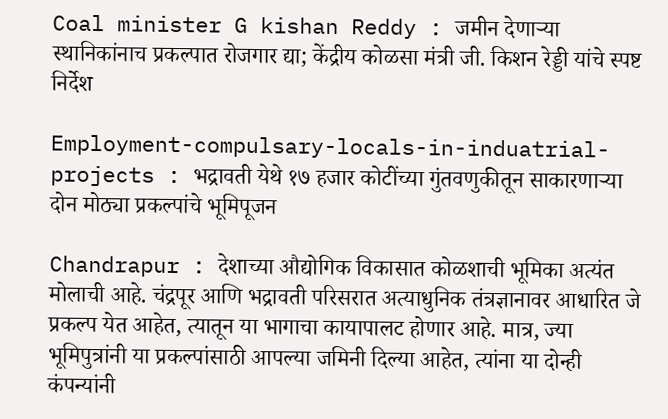Coal minister G kishan Reddy : जमीन देणाऱ्या स्थानिकांनाच प्रकल्पात रोजगार द्या; केंद्रीय कोळसा मंत्री जी. किशन रेड्डी यांचे स्पष्ट निर्देश

Employment-compulsary-locals-in-induatrial-projects : भद्रावती येथे १७ हजार कोटींच्या गुंतवणुकीतून साकारणाऱ्या दोन मोठ्या प्रकल्पांचे भूमिपूजन

Chandrapur : देशाच्या औद्योगिक विकासात कोळशाची भूमिका अत्यंत मोलाची आहे. चंद्रपूर आणि भद्रावती परिसरात अत्याधुनिक तंत्रज्ञानावर आधारित जे प्रकल्प येत आहेत, त्यातून या भागाचा कायापालट होणार आहे. मात्र, ज्या भूमिपुत्रांनी या प्रकल्पांसाठी आपल्या जमिनी दिल्या आहेत, त्यांना या दोन्ही कंपन्यांनी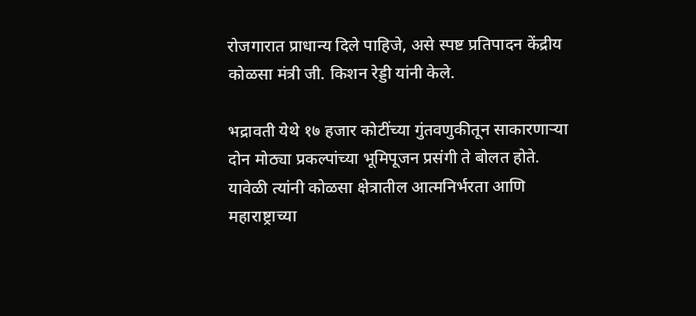रोजगारात प्राधान्य दिले पाहिजे, असे स्पष्ट प्रतिपादन केंद्रीय कोळसा मंत्री जी. किशन रेड्डी यांनी केले.

भद्रावती येथे १७ हजार कोटींच्या गुंतवणुकीतून साकारणाऱ्या दोन मोठ्या प्रकल्पांच्या भूमिपूजन प्रसंगी ते बोलत होते. यावेळी त्यांनी कोळसा क्षेत्रातील आत्मनिर्भरता आणि महाराष्ट्राच्या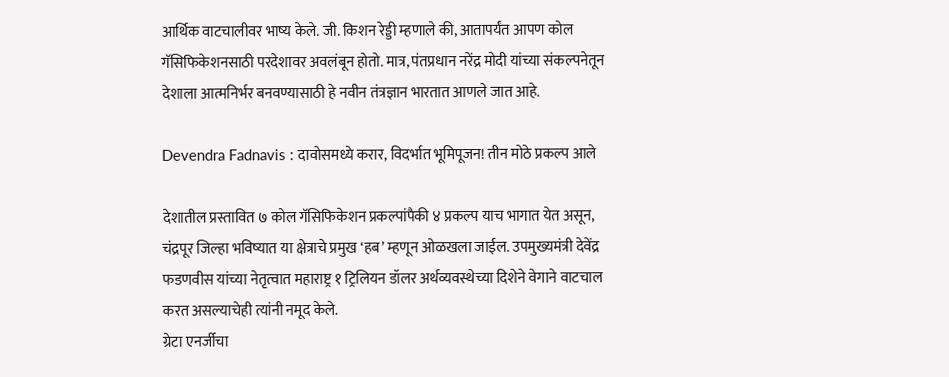आर्थिक वाटचालीवर भाष्य केले. जी. किशन रेड्डी म्हणाले की, आतापर्यंत आपण कोल गॅसिफिकेशनसाठी परदेशावर अवलंबून होतो. मात्र, पंतप्रधान नरेंद्र मोदी यांच्या संकल्पनेतून देशाला आत्मनिर्भर बनवण्यासाठी हे नवीन तंत्रज्ञान भारतात आणले जात आहे.

Devendra Fadnavis : दावोसमध्ये करार, विदर्भात भूमिपूजन! तीन मोठे प्रकल्प आले

देशातील प्रस्तावित ७ कोल गॅसिफिकेशन प्रकल्पांपैकी ४ प्रकल्प याच भागात येत असून, चंद्रपूर जिल्हा भविष्यात या क्षेत्राचे प्रमुख ‘हब’ म्हणून ओळखला जाईल. उपमुख्यमंत्री देवेंद्र फडणवीस यांच्या नेतृत्वात महाराष्ट्र १ ट्रिलियन डॉलर अर्थव्यवस्थेच्या दिशेने वेगाने वाटचाल करत असल्याचेही त्यांनी नमूद केले.
ग्रेटा एनर्जीचा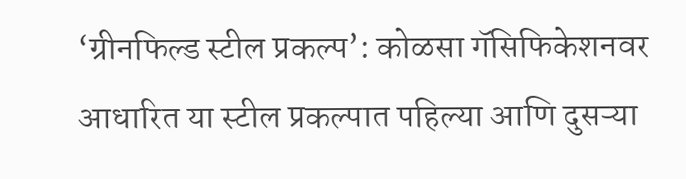‘ग्रीनफिल्ड स्टील प्रकल्प’: कोळसा गॅसिफिकेशनवर आधारित या स्टील प्रकल्पात पहिल्या आणि दुसऱ्या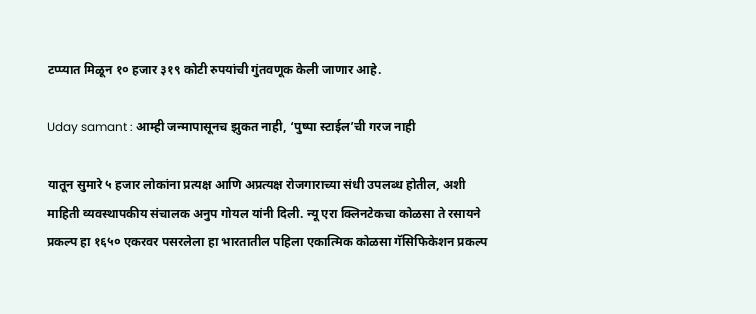टप्प्यात मिळून १० हजार ३१९ कोटी रुपयांची गुंतवणूक केली जाणार आहे.

Uday samant : आम्ही जन्मापासूनच झुकत नाही, ‘पुष्पा स्टाईल’ची गरज नाही

यातून सुमारे ५ हजार लोकांना प्रत्यक्ष आणि अप्रत्यक्ष रोजगाराच्या संधी उपलब्ध होतील, अशी माहिती व्यवस्थापकीय संचालक अनुप गोयल यांनी दिली. न्यू एरा क्लिनटेकचा कोळसा ते रसायने प्रकल्प हा १६५० एकरवर पसरलेला हा भारतातील पहिला एकात्मिक कोळसा गॅसिफिकेशन प्रकल्प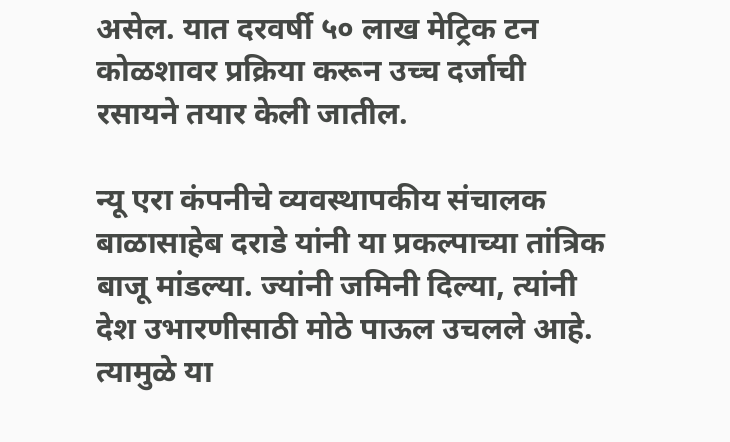असेल. यात दरवर्षी ५० लाख मेट्रिक टन कोळशावर प्रक्रिया करून उच्च दर्जाची रसायने तयार केली जातील.

न्यू एरा कंपनीचे व्यवस्थापकीय संचालक बाळासाहेब दराडे यांनी या प्रकल्पाच्या तांत्रिक बाजू मांडल्या. ज्यांनी जमिनी दिल्या, त्यांनी देश उभारणीसाठी मोठे पाऊल उचलले आहे. त्यामुळे या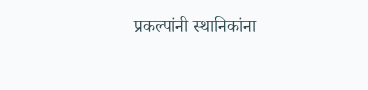प्रकल्पांनी स्थानिकांना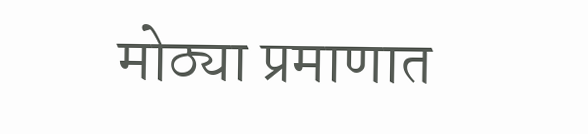मोठ्या प्रमाणात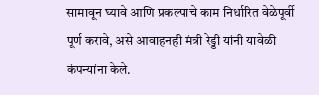सामावून घ्यावे आणि प्रकल्पाचे काम निर्धारित वेळेपूर्वी पूर्ण करावे, असे आवाहनही मंत्री रेड्डी यांनी यावेळी कंपन्यांना केले.